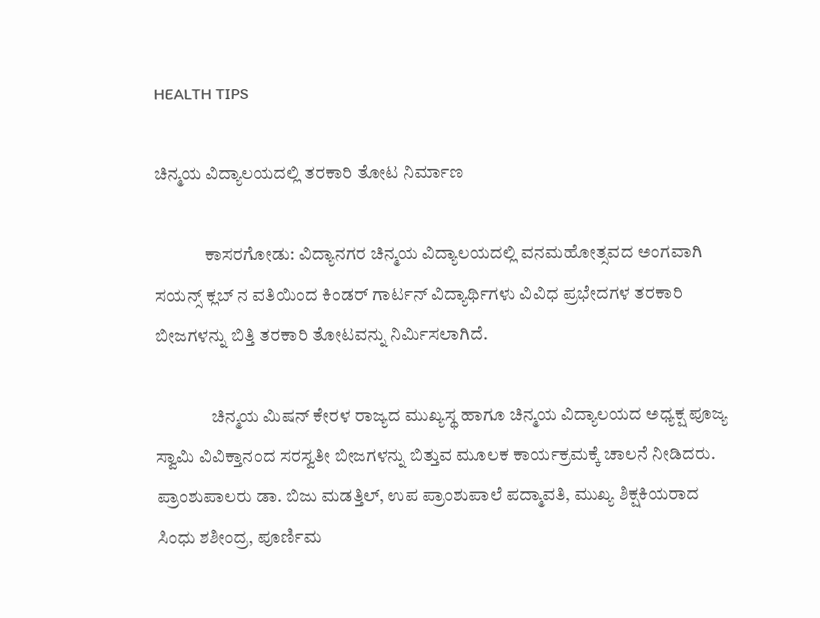HEALTH TIPS

ಚಿನ್ಮಯ ವಿದ್ಯಾಲಯದಲ್ಲಿ ತರಕಾರಿ ತೋಟ ನಿರ್ಮಾಣ

              ಕಾಸರಗೋಡು: ವಿದ್ಯಾನಗರ ಚಿನ್ಮಯ ವಿದ್ಯಾಲಯದಲ್ಲಿ ವನಮಹೋತ್ಸವದ ಅಂಗವಾಗಿ ಸಯನ್ಸ್ ಕ್ಲಬ್ ನ ವತಿಯಿಂದ ಕಿಂಡರ್ ಗಾರ್ಟನ್ ವಿದ್ಯಾರ್ಥಿಗಳು ವಿವಿಧ ಪ್ರಭೇದಗಳ ತರಕಾರಿ ಬೀಜಗಳನ್ನು ಬಿತ್ತಿ ತರಕಾರಿ ತೋಟವನ್ನು ನಿರ್ಮಿಸಲಾಗಿದೆ.

                ಚಿನ್ಮಯ ಮಿಷನ್ ಕೇರಳ ರಾಜ್ಯದ ಮುಖ್ಯಸ್ಥ ಹಾಗೂ ಚಿನ್ಮಯ ವಿದ್ಯಾಲಯದ ಅಧ್ಯಕ್ಷ ಪೂಜ್ಯ ಸ್ವಾಮಿ ವಿವಿಕ್ತಾನಂದ ಸರಸ್ವತೀ ಬೀಜಗಳನ್ನು ಬಿತ್ತುವ ಮೂಲಕ ಕಾರ್ಯಕ್ರಮಕ್ಕೆ ಚಾಲನೆ ನೀಡಿದರು. ಪ್ರಾಂಶುಪಾಲರು ಡಾ. ಬಿಜು ಮಡತ್ತಿಲ್, ಉಪ ಪ್ರಾಂಶುಪಾಲೆ ಪದ್ಮಾವತಿ, ಮುಖ್ಯ ಶಿಕ್ಷಕಿಯರಾದ ಸಿಂಧು ಶಶೀಂದ್ರ, ಪೂರ್ಣಿಮ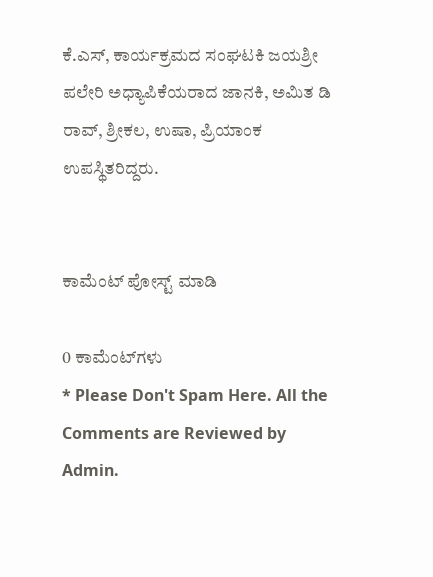ಕೆ.ಎಸ್, ಕಾರ್ಯಕ್ರಮದ ಸಂಘಟಕಿ ಜಯಶ್ರೀ ಪಲೇರಿ ಅಧ್ಯಾಪಿಕೆಯರಾದ ಜಾನಕಿ, ಅಮಿತ ಡಿ ರಾವ್, ಶ್ರೀಕಲ, ಉಷಾ, ಪ್ರಿಯಾಂಕ ಉಪಸ್ಥಿತರಿದ್ದರು.


ಕಾಮೆಂಟ್‌‌ ಪೋಸ್ಟ್‌ ಮಾಡಿ

0 ಕಾಮೆಂಟ್‌ಗಳು
* Please Don't Spam Here. All the Comments are Reviewed by Admin.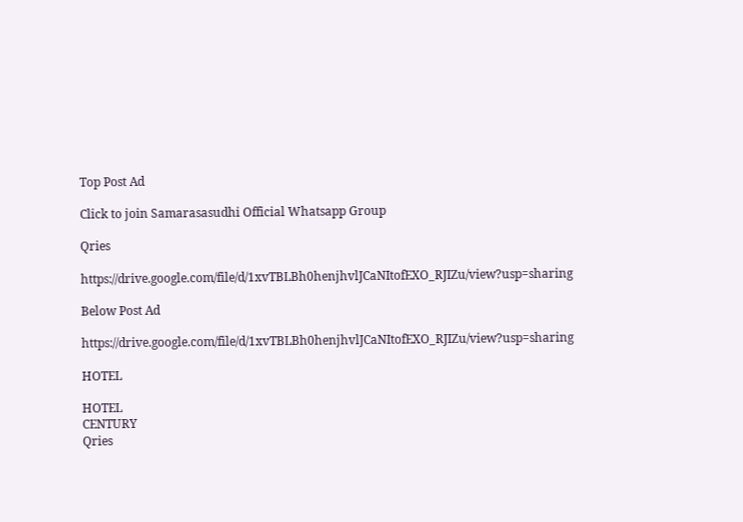Top Post Ad

Click to join Samarasasudhi Official Whatsapp Group

Qries

https://drive.google.com/file/d/1xvTBLBh0henjhvlJCaNItofEXO_RJIZu/view?usp=sharing

Below Post Ad

https://drive.google.com/file/d/1xvTBLBh0henjhvlJCaNItofEXO_RJIZu/view?usp=sharing

HOTEL

HOTEL
CENTURY
Qries